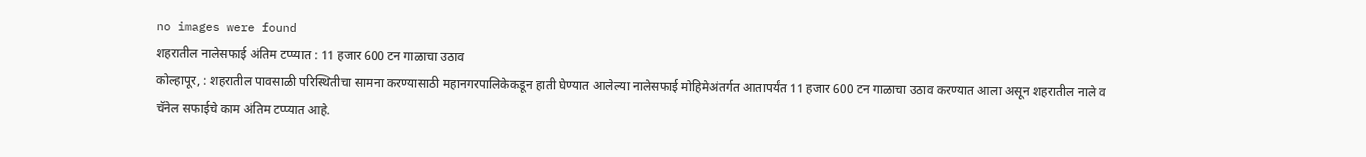no images were found
शहरातील नालेसफाई अंतिम टप्प्यात : 11 हजार 600 टन गाळाचा उठाव
कोल्हापूर, : शहरातील पावसाळी परिस्थितीचा सामना करण्यासाठी महानगरपालिकेकडून हाती घेण्यात आलेल्या नालेसफाई मोहिमेअंतर्गत आतापर्यंत 11 हजार 600 टन गाळाचा उठाव करण्यात आला असून शहरातील नाले व चॅनेल सफाईचे काम अंतिम टप्प्यात आहे.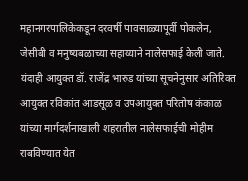महानगरपालिकेकडून दरवर्षी पावसाळ्यापूर्वी पोकलेन, जेसीबी व मनुष्यबळाच्या सहाय्याने नालेसफाई केली जाते. यंदाही आयुक्त डॉ. राजेंद्र भारुड यांच्या सूचनेनुसार अतिरिक्त आयुक्त रविकांत आडसूळ व उपआयुक्त परितोष कंकाळ यांच्या मार्गदर्शनाखाली शहरातील नालेसफाईची मोहीम राबविण्यात येत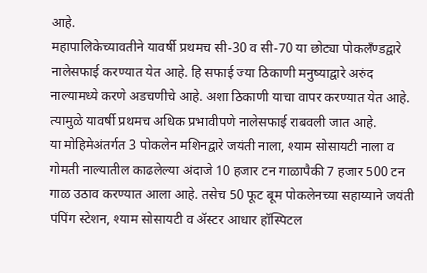आहे.
महापालिकेच्यावतीने यावर्षी प्रथमच सी-30 व सी-70 या छोट्या पोकलँण्डद्वारे नालेसफाई करण्यात येत आहे. हि सफाई ज्या ठिकाणी मनुष्याद्वारे अरुंद नाल्यामध्ये करणे अडचणीचे आहे. अशा ठिकाणी याचा वापर करण्यात येत आहे. त्यामुळे यावर्षी प्रथमच अधिक प्रभावीपणे नालेसफाई राबवली जात आहे.
या मोहिमेअंतर्गत 3 पोकलेन मशिनद्वारे जयंती नाला, श्याम सोसायटी नाला व गोमती नाल्यातील काढलेल्या अंदाजे 10 हजार टन गाळापैकी 7 हजार 500 टन गाळ उठाव करण्यात आला आहे. तसेच 50 फूट बूम पोकलेनच्या सहाय्याने जयंती पंपिंग स्टेशन, श्याम सोसायटी व ॲस्टर आधार हॉस्पिटल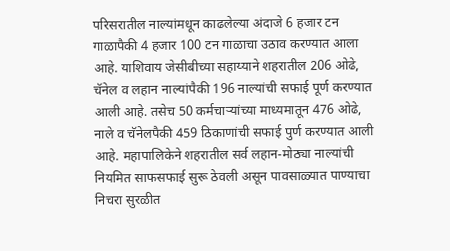परिसरातील नाल्यांमधून काढलेल्या अंदाजे 6 हजार टन गाळापैकी 4 हजार 100 टन गाळाचा उठाव करण्यात आला आहे. याशिवाय जेसीबीच्या सहाय्याने शहरातील 206 ओढे, चॅनेल व लहान नाल्यांपैकी 196 नाल्यांची सफाई पूर्ण करण्यात आली आहे. तसेच 50 कर्मचाऱ्यांच्या माध्यमातून 476 ओढे, नाले व चॅनेलपैकी 459 ठिकाणांची सफाई पुर्ण करण्यात आली आहे. महापालिकेने शहरातील सर्व लहान-मोठ्या नाल्यांची नियमित साफसफाई सुरू ठेवली असून पावसाळ्यात पाण्याचा निचरा सुरळीत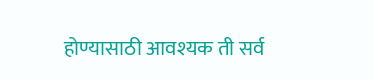होण्यासाठी आवश्यक ती सर्व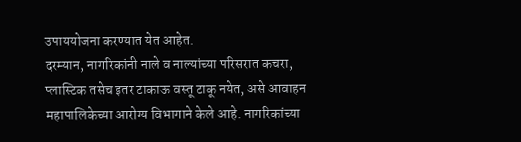उपाययोजना करण्यात येत आहेत.
दरम्यान, नागरिकांनी नाले व नाल्यांच्या परिसरात कचरा, प्लास्टिक तसेच इतर टाकाऊ वस्तू टाकू नयेत, असे आवाहन महापालिकेच्या आरोग्य विभागाने केले आहे. नागरिकांच्या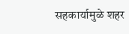सहकार्यामुळे शहर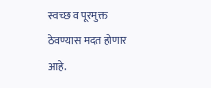स्वच्छ व पूरमुक्त ठेवण्यास मदत होणार आहे.